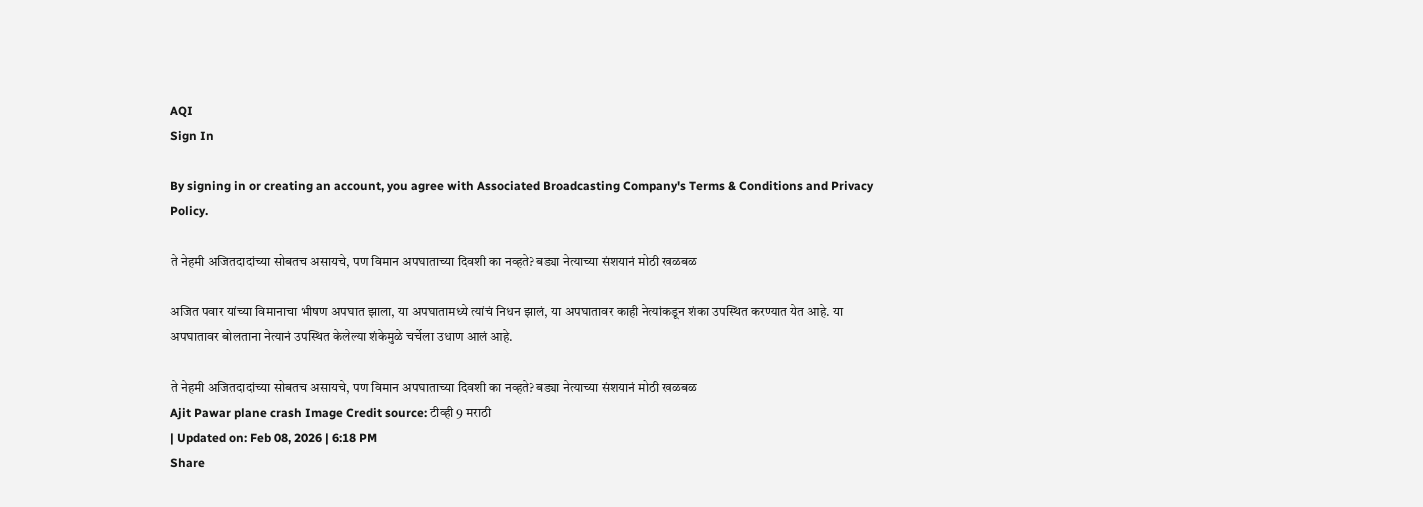AQI
Sign In

By signing in or creating an account, you agree with Associated Broadcasting Company's Terms & Conditions and Privacy Policy.

ते नेहमी अजितदादांच्या सोबतच असायचे, पण विमान अपघाताच्या दिवशी का नव्हते? बड्या नेत्याच्या संशयानं मोठी खळबळ

अजित पवार यांच्या विमानाचा भीषण अपघात झाला, या अपघातामध्ये त्यांचं निधन झालं, या अपघातावर काही नेत्यांकडून शंका उपस्थित करण्यात येत आहे. या अपघातावर बोलताना नेत्यानं उपस्थित केलेल्या शंकेमुळे चर्चेला उधाण आलं आहे.

ते नेहमी अजितदादांच्या सोबतच असायचे, पण विमान अपघाताच्या दिवशी का नव्हते? बड्या नेत्याच्या संशयानं मोठी खळबळ
Ajit Pawar plane crash Image Credit source: टीव्ही 9 मराठी
| Updated on: Feb 08, 2026 | 6:18 PM
Share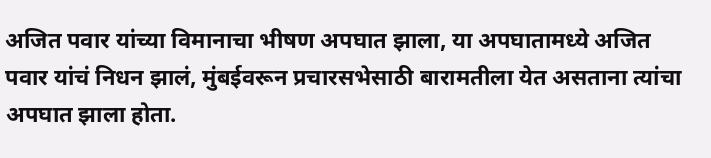अजित पवार यांच्या विमानाचा भीषण अपघात झाला, या अपघातामध्ये अजित पवार यांचं निधन झालं, मुंबईवरून प्रचारसभेसाठी बारामतीला येत असताना त्यांचा अपघात झाला होता.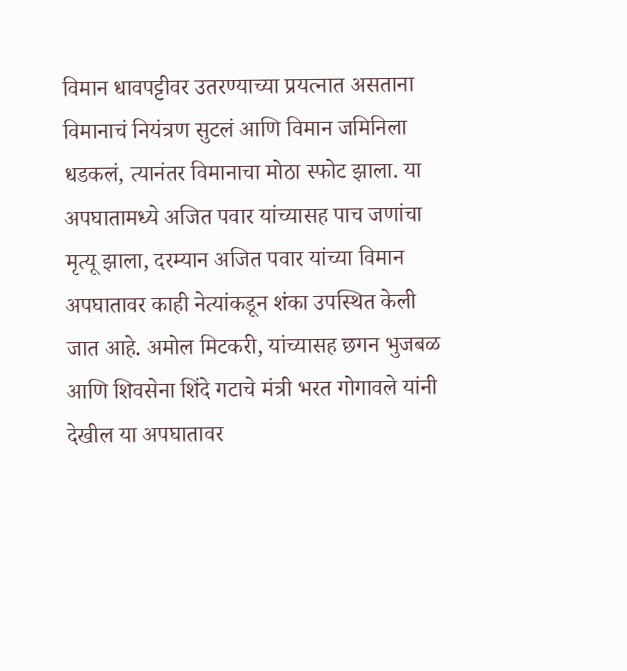विमान धावपट्टीवर उतरण्याच्या प्रयत्नात असताना विमानाचं नियंत्रण सुटलं आणि विमान जमिनिला धडकलं, त्यानंतर विमानाचा मोठा स्फोट झाला. या अपघातामध्ये अजित पवार यांच्यासह पाच जणांचा मृत्यू झाला, दरम्यान अजित पवार यांच्या विमान अपघातावर काही नेत्यांकडून शंका उपस्थित केली जात आहे. अमोल मिटकरी, यांच्यासह छगन भुजबळ आणि शिवसेना शिंदे गटाचे मंत्री भरत गोगावले यांनी देखील या अपघातावर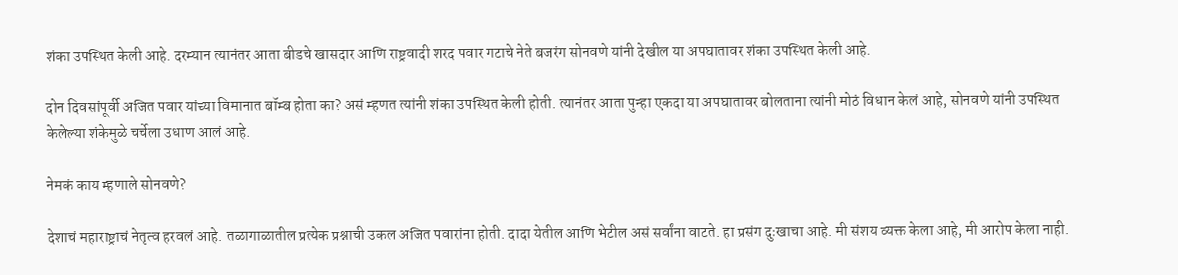शंका उपस्थित केली आहे. दरम्यान त्यानंतर आता बीडचे खासदार आणि राष्ट्रवादी शरद पवार गटाचे नेते बजरंग सोनवणे यांनी देखील या अपघातावर शंका उपस्थित केली आहे.

दोन दिवसांपूर्वी अजित पवार यांच्या विमानात बॉम्ब होता का? असं म्हणत त्यांनी शंका उपस्थित केली होती. त्यानंतर आता पुन्हा एकदा या अपघातावर बोलताना त्यांनी मोठं विधान केलं आहे, सोनवणे यांनी उपस्थित केलेल्या शंकेमुळे चर्चेला उधाण आलं आहे.

नेमकं काय म्हणाले सोनवणे?

देशाचं महाराष्ट्राचं नेतृत्व हरवलं आहे. तळागाळातील प्रत्येक प्रश्नाची उकल अजित पवारांना होती. दादा येतील आणि भेटील असं सर्वांना वाटते. हा प्रसंग दुःखाचा आहे. मी संशय व्यक्त केला आहे, मी आरोप केला नाही.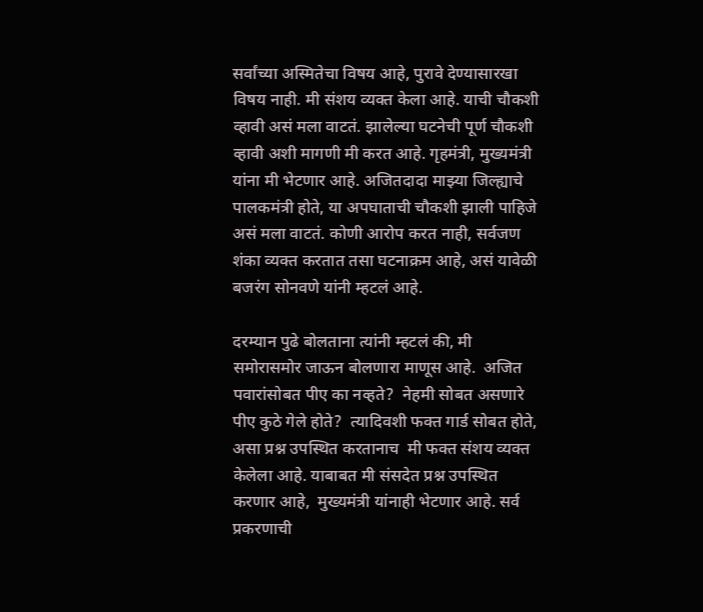सर्वांच्या अस्मितेचा विषय आहे, पुरावे देण्यासारखा विषय नाही. मी संशय व्यक्त केला आहे. याची चौकशी व्हावी असं मला वाटतं. झालेल्या घटनेची पूर्ण चौकशी व्हावी अशी मागणी मी करत आहे. गृहमंत्री, मुख्यमंत्री यांना मी भेटणार आहे. अजितदादा माझ्या जिल्ह्याचे पालकमंत्री होते, या अपघाताची चौकशी झाली पाहिजे असं मला वाटतं. कोणी आरोप करत नाही, सर्वजण शंका व्यक्त करतात तसा घटनाक्रम आहे, असं यावेळी बजरंग सोनवणे यांनी म्हटलं आहे.

दरम्यान पुढे बोलताना त्यांनी म्हटलं की, मी समोरासमोर जाऊन बोलणारा माणूस आहे.  अजित पवारांसोबत पीए का नव्हते?  नेहमी सोबत असणारे पीए कुठे गेले होते?  त्यादिवशी फक्त गार्ड सोबत होते, असा प्रश्न उपस्थित करतानाच  मी फक्त संशय व्यक्त केलेला आहे. याबाबत मी संसदेत प्रश्न उपस्थित करणार आहे,  मुख्यमंत्री यांनाही भेटणार आहे. सर्व प्रकरणाची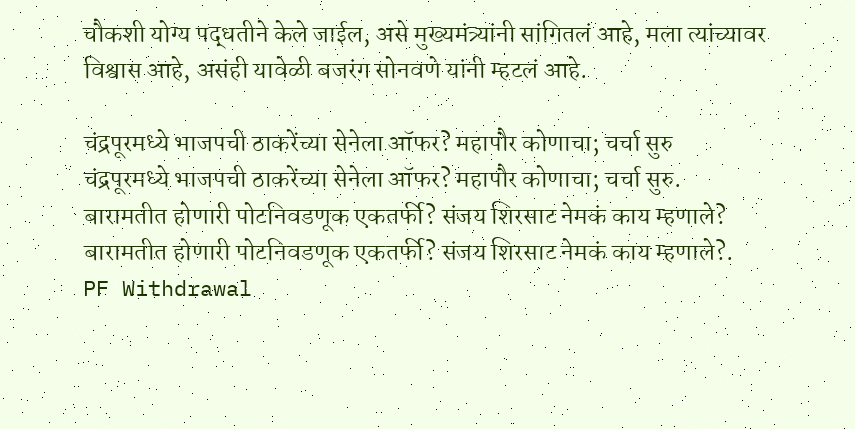चौकशी योग्य पद्धतीने केले जाईल, असे मुख्यमंत्र्यांनी सांगितलं आहे, मला त्यांच्यावर विश्वास आहे, असंही यावेळी बजरंग सोनवणे यांनी म्हटलं आहे.

चंद्रपूरमध्ये भाजपची ठाकरेंच्या सेनेला ऑफर? महापौर कोणाचा; चर्चा सुरु
चंद्रपूरमध्ये भाजपची ठाकरेंच्या सेनेला ऑफर? महापौर कोणाचा; चर्चा सुरु.
बारामतीत होणारी पोटनिवडणूक एकतर्फी? संजय शिरसाट नेमकं काय म्हणाले?
बारामतीत होणारी पोटनिवडणूक एकतर्फी? संजय शिरसाट नेमकं काय म्हणाले?.
PF Withdrawal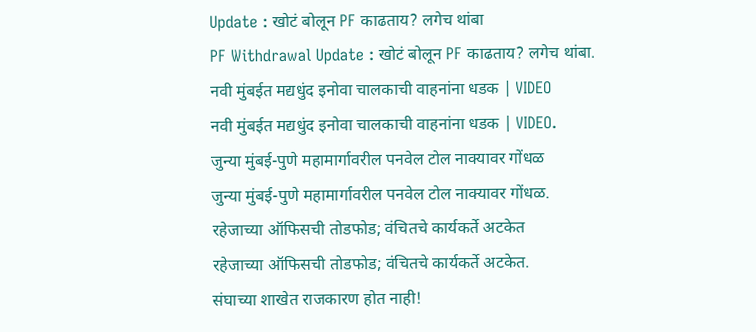Update : खोटं बोलून PF काढताय? लगेच थांबा
PF Withdrawal Update : खोटं बोलून PF काढताय? लगेच थांबा.
नवी मुंबईत मद्यधुंद इनोवा चालकाची वाहनांना धडक | VIDEO
नवी मुंबईत मद्यधुंद इनोवा चालकाची वाहनांना धडक | VIDEO.
जुन्या मुंबई-पुणे महामार्गावरील पनवेल टोल नाक्यावर गोंधळ
जुन्या मुंबई-पुणे महामार्गावरील पनवेल टोल नाक्यावर गोंधळ.
रहेजाच्या ऑफिसची तोडफोड; वंचितचे कार्यकर्ते अटकेत
रहेजाच्या ऑफिसची तोडफोड; वंचितचे कार्यकर्ते अटकेत.
संघाच्या शाखेत राजकारण होत नाही!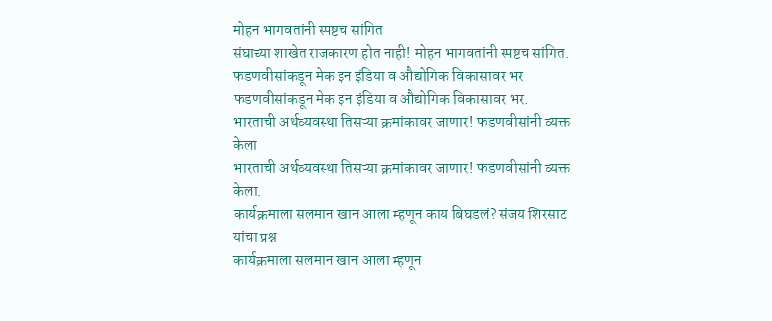मोहन भागवतांनी स्पष्टच सांगित
संघाच्या शाखेत राजकारण होत नाही! मोहन भागवतांनी स्पष्टच सांगित.
फडणवीसांकडून मेक इन इंडिया व औद्योगिक विकासावर भर
फडणवीसांकडून मेक इन इंडिया व औद्योगिक विकासावर भर.
भारताची अर्थव्यवस्था तिसऱ्या क्रमांकावर जाणार! फडणवीसांनी व्यक्त केला
भारताची अर्थव्यवस्था तिसऱ्या क्रमांकावर जाणार! फडणवीसांनी व्यक्त केला.
कार्यक्रमाला सलमान खान आला म्हणून काय बिघडलं? संजय शिरसाट यांचा प्रश्न
कार्यक्रमाला सलमान खान आला म्हणून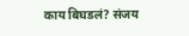काय बिघडलं? संजय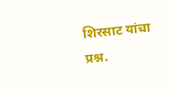शिरसाट यांचा प्रश्न.